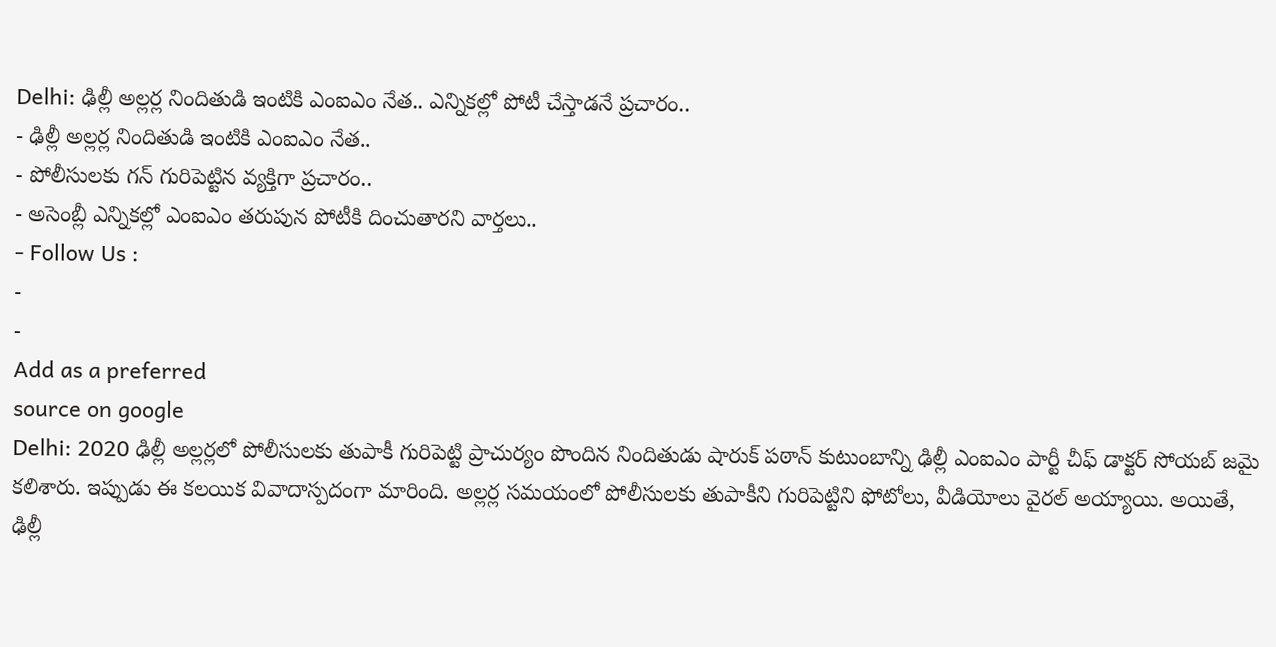Delhi: ఢిల్లీ అల్లర్ల నిందితుడి ఇంటికి ఎంఐఎం నేత.. ఎన్నికల్లో పోటీ చేస్తాడనే ప్రచారం..
- ఢిల్లీ అల్లర్ల నిందితుడి ఇంటికి ఎంఐఎం నేత..
- పోలీసులకు గన్ గురిపెట్టిన వ్యక్తిగా ప్రచారం..
- అసెంబ్లీ ఎన్నికల్లో ఎంఐఎం తరుపున పోటీకి దించుతారని వార్తలు..
- Follow Us :
-
-
Add as a preferred
source on google
Delhi: 2020 ఢిల్లీ అల్లర్లలో పోలీసులకు తుపాకీ గురిపెట్టి ప్రాచుర్యం పొందిన నిందితుడు షారుక్ పఠాన్ కుటుంబాన్ని ఢిల్లీ ఎంఐఎం పార్టీ చీఫ్ డాక్టర్ సోయబ్ జమై కలిశారు. ఇప్పుడు ఈ కలయిక వివాదాస్పదంగా మారింది. అల్లర్ల సమయంలో పోలీసులకు తుపాకీని గురిపెట్టిని ఫోటోలు, వీడియోలు వైరల్ అయ్యాయి. అయితే, ఢిల్లీ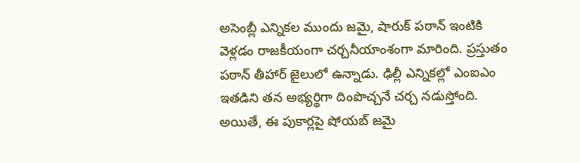అసెంబ్లీ ఎన్నికల ముందు జమై, షారుక్ పఠాన్ ఇంటికి వెళ్లడం రాజకీయంగా చర్చనీయాంశంగా మారింది. ప్రస్తుతం పఠాన్ తీహార్ జైలులో ఉన్నాడు. ఢిల్లీ ఎన్నికల్లో ఎంఐఎం ఇతడిని తన అభ్యర్థిగా దింపొచ్చనే చర్చ నడుస్తోంది.
అయితే, ఈ పుకార్లపై షోయబ్ జమై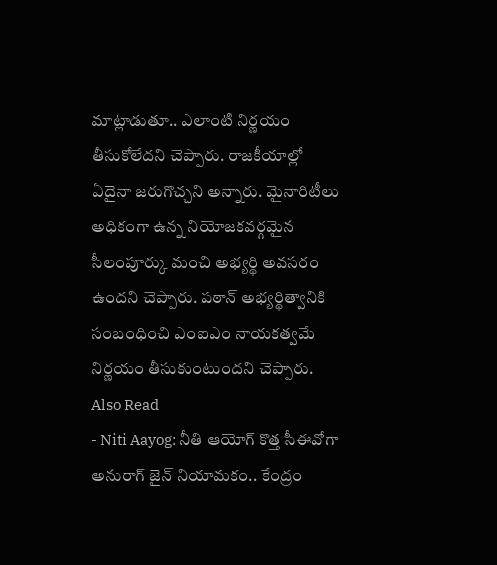మాట్లాడుతూ.. ఎలాంటి నిర్ణయం తీసుకోలేదని చెప్పారు. రాజకీయాల్లో ఏదైనా జరుగొచ్చని అన్నారు. మైనారిటీలు అధికంగా ఉన్న నియోజకవర్గమైన సీలంపూర్కు మంచి అభ్యర్థి అవసరం ఉందని చెప్పారు. పఠాన్ అభ్యర్థిత్వానికి సంబంధించి ఎంఐఎం నాయకత్వమే నిర్ణయం తీసుకుంటుందని చెప్పారు.
Also Read
- Niti Aayog: నీతి ఆయోగ్ కొత్త సీఈవోగా అనురాగ్ జైన్ నియామకం.. కేంద్రం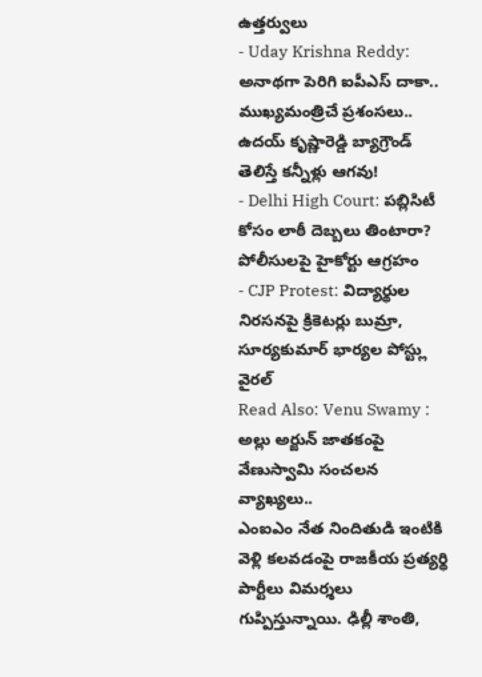ఉత్తర్వులు
- Uday Krishna Reddy: అనాథగా పెరిగి ఐపీఎస్ దాకా.. ముఖ్యమంత్రిచే ప్రశంసలు.. ఉదయ్ కృష్ణారెడ్డి బ్యాగ్రౌండ్ తెలిస్తే కన్నీళ్లు ఆగవు!
- Delhi High Court: పబ్లిసిటీ కోసం లాఠీ దెబ్బలు తింటారా? పోలీసులపై హైకోర్టు ఆగ్రహం
- CJP Protest: విద్యార్థుల నిరసనపై క్రికెటర్లు బుమ్రా, సూర్యకుమార్ భార్యల పోస్ట్లు వైరల్
Read Also: Venu Swamy : అల్లు అర్జున్ జాతకంపై వేణుస్వామి సంచలన వ్యాఖ్యలు..
ఎంఐఎం నేత నిందితుడి ఇంటికి వెళ్లి కలవడంపై రాజకీయ ప్రత్యర్థి పార్టీలు విమర్శలు గుప్పిస్తున్నాయి. ఢిల్లీ శాంతి,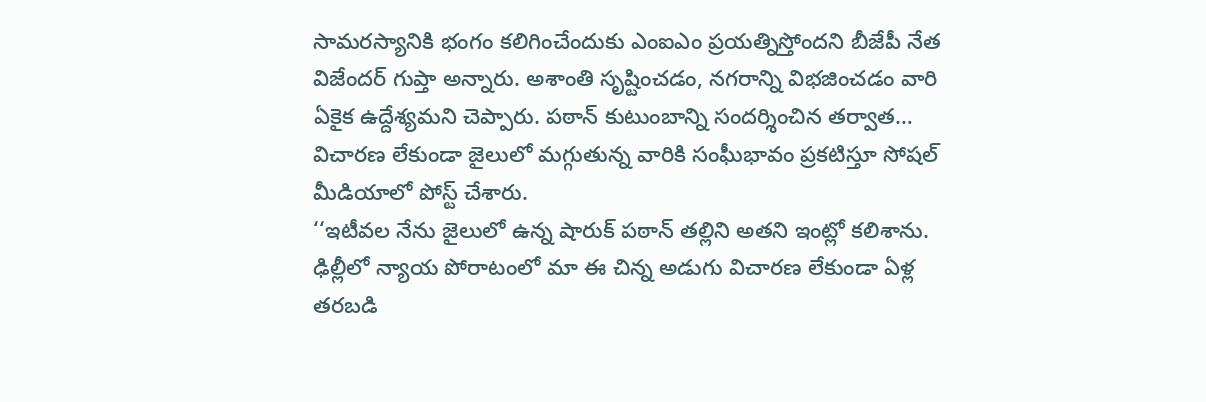సామరస్యానికి భంగం కలిగించేందుకు ఎంఐఎం ప్రయత్నిస్తోందని బీజేపీ నేత విజేందర్ గుప్తా అన్నారు. అశాంతి సృష్టించడం, నగరాన్ని విభజించడం వారి ఏకైక ఉద్దేశ్యమని చెప్పారు. పఠాన్ కుటుంబాన్ని సందర్శించిన తర్వాత… విచారణ లేకుండా జైలులో మగ్గుతున్న వారికి సంఘీభావం ప్రకటిస్తూ సోషల్ మీడియాలో పోస్ట్ చేశారు.
‘‘ఇటీవల నేను జైలులో ఉన్న షారుక్ పఠాన్ తల్లిని అతని ఇంట్లో కలిశాను. ఢిల్లీలో న్యాయ పోరాటంలో మా ఈ చిన్న అడుగు విచారణ లేకుండా ఏళ్ల తరబడి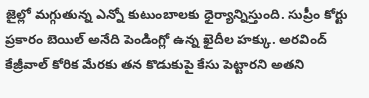జైల్లో మగ్గుతున్న ఎన్నో కుటుంబాలకు ధైర్యాన్నిస్తుంది. సుప్రీం కోర్టు ప్రకారం బెయిల్ అనేది పెండింగ్లో ఉన్న ఖైదీల హక్కు. అరవింద్ కేజ్రీవాల్ కోరిక మేరకు తన కొడుకుపై కేసు పెట్టారని అతని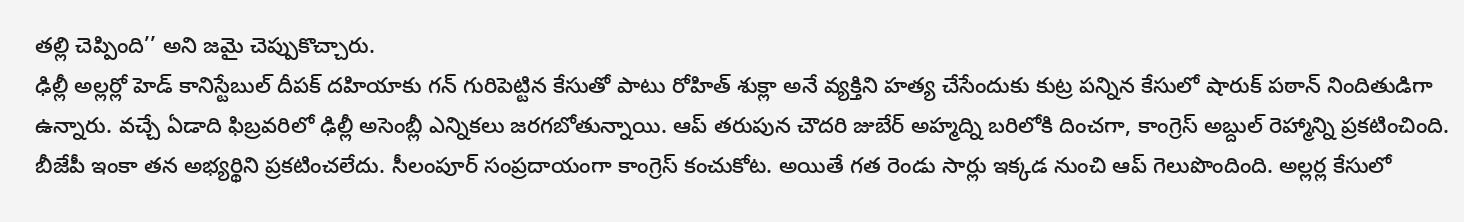తల్లి చెప్పింది’’ అని జమై చెప్పుకొచ్చారు.
ఢిల్లీ అల్లర్లో హెడ్ కానిస్టేబుల్ దీపక్ దహియాకు గన్ గురిపెట్టిన కేసుతో పాటు రోహిత్ శుక్లా అనే వ్యక్తిని హత్య చేసేందుకు కుట్ర పన్నిన కేసులో షారుక్ పఠాన్ నిందితుడిగా ఉన్నారు. వచ్చే ఏడాది ఫిబ్రవరిలో ఢిల్లీ అసెంబ్లీ ఎన్నికలు జరగబోతున్నాయి. ఆప్ తరుపున చౌదరి జుబేర్ అహ్మద్ని బరిలోకి దించగా, కాంగ్రెస్ అబ్దుల్ రెహ్మాన్ని ప్రకటించింది. బీజేపీ ఇంకా తన అభ్యర్థిని ప్రకటించలేదు. సీలంపూర్ సంప్రదాయంగా కాంగ్రెస్ కంచుకోట. అయితే గత రెండు సార్లు ఇక్కడ నుంచి ఆప్ గెలుపొందింది. అల్లర్ల కేసులో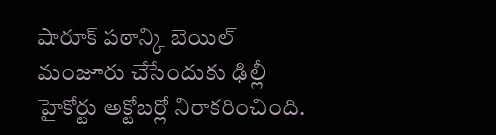షారూక్ పఠాన్కి బెయిల్ మంజూరు చేసేందుకు ఢిల్లీ హైకోర్టు అక్టోబర్లో నిరాకరించింది.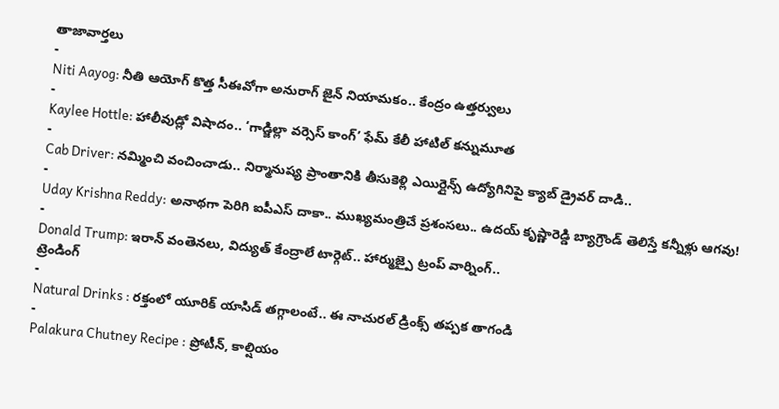తాజావార్తలు
-
Niti Aayog: నీతి ఆయోగ్ కొత్త సీఈవోగా అనురాగ్ జైన్ నియామకం.. కేంద్రం ఉత్తర్వులు
-
Kaylee Hottle: హాలీవుడ్లో విషాదం.. ‘గాడ్జిల్లా వర్సెస్ కాంగ్’ ఫేమ్ కేలీ హాటిల్ కన్నుమూత
-
Cab Driver: నమ్మించి వంచించాడు.. నిర్మానుష్య ప్రాంతానికి తీసుకెళ్లి ఎయిర్లైన్స్ ఉద్యోగినిపై క్యాబ్ డ్రైవర్ దాడి..
-
Uday Krishna Reddy: అనాథగా పెరిగి ఐపీఎస్ దాకా.. ముఖ్యమంత్రిచే ప్రశంసలు.. ఉదయ్ కృష్ణారెడ్డి బ్యాగ్రౌండ్ తెలిస్తే కన్నీళ్లు ఆగవు!
-
Donald Trump: ఇరాన్ వంతెనలు, విద్యుత్ కేంద్రాలే టార్గెట్.. హార్ముజ్పై ట్రంప్ వార్నింగ్..
ట్రెండింగ్
-
Natural Drinks : రక్తంలో యూరిక్ యాసిడ్ తగ్గాలంటే.. ఈ నాచురల్ డ్రింక్స్ తప్పక తాగండి
-
Palakura Chutney Recipe : ప్రోటీన్, కాల్షియం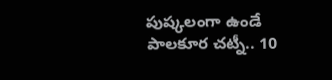పుష్కలంగా ఉండే పాలకూర చట్నీ.. 10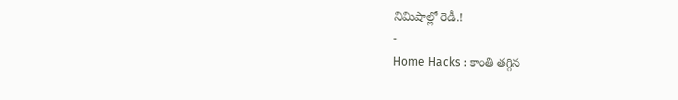నిమిషాల్లో రెడీ.!
-
Home Hacks : కాంతి తగ్గిన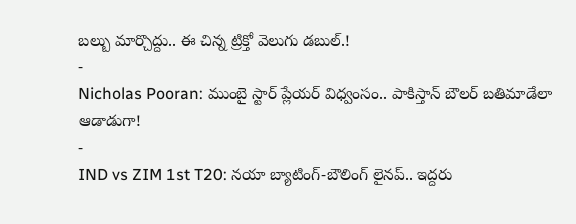బల్బు మార్చొద్దు.. ఈ చిన్న ట్రిక్తో వెలుగు డబుల్.!
-
Nicholas Pooran: ముంబై స్టార్ ప్లేయర్ విధ్వంసం.. పాకిస్తాన్ బౌలర్ బతిమాడేలా ఆడాడుగా!
-
IND vs ZIM 1st T20: నయా బ్యాటింగ్-బౌలింగ్ లైనప్.. ఇద్దరు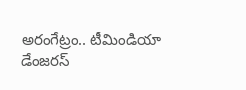అరంగేట్రం.. టీమిండియా డేంజరస్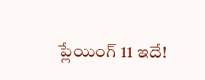ప్లేయింగ్ 11 ఇదే!